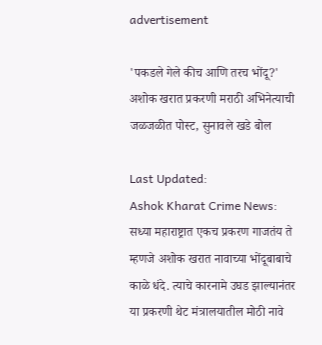advertisement

'पकडले गेले कीच आणि तरच भोंदू?' अशोक खरात प्रकरणी मराठी अभिनेत्याची जळजळीत पोस्ट, सुनावले खडे बोल

Last Updated:
Ashok Kharat Crime News: सध्या महाराष्ट्रात एकच प्रकरण गाजतंय ते म्हणजे अशोक खरात नावाच्या भोंदूबाबाचे काळे धंदे. त्याचे कारनामे उघड झाल्यानंतर या प्रकरणी थेट मंत्रालयातील मोठी नावे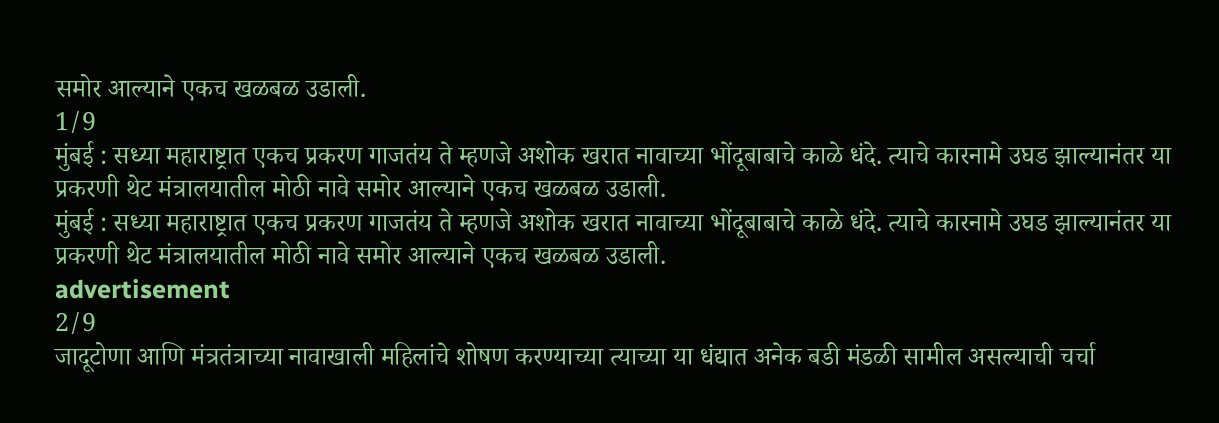समोर आल्याने एकच खळबळ उडाली.
1/9
मुंबई : सध्या महाराष्ट्रात एकच प्रकरण गाजतंय ते म्हणजे अशोक खरात नावाच्या भोंदूबाबाचे काळे धंदे. त्याचे कारनामे उघड झाल्यानंतर या प्रकरणी थेट मंत्रालयातील मोठी नावे समोर आल्याने एकच खळबळ उडाली.
मुंबई : सध्या महाराष्ट्रात एकच प्रकरण गाजतंय ते म्हणजे अशोक खरात नावाच्या भोंदूबाबाचे काळे धंदे. त्याचे कारनामे उघड झाल्यानंतर या प्रकरणी थेट मंत्रालयातील मोठी नावे समोर आल्याने एकच खळबळ उडाली.
advertisement
2/9
जादूटोणा आणि मंत्रतंत्राच्या नावाखाली महिलांचे शोषण करण्याच्या त्याच्या या धंद्यात अनेक बडी मंडळी सामील असल्याची चर्चा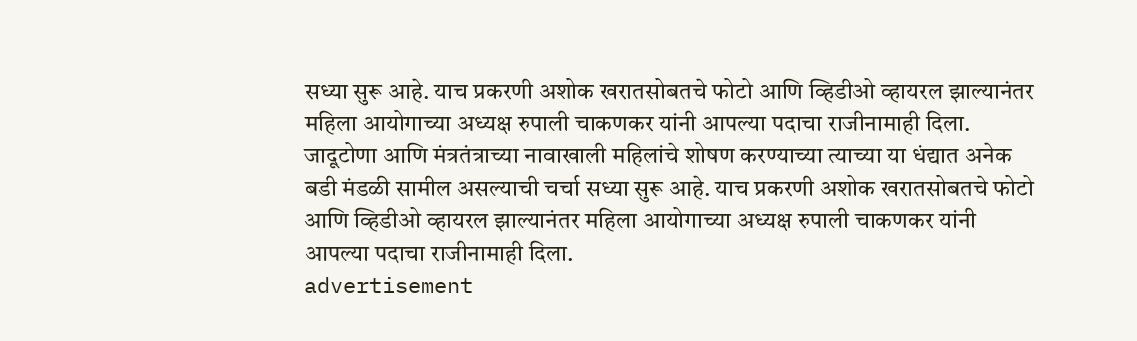सध्या सुरू आहे. याच प्रकरणी अशोक खरातसोबतचे फोटो आणि व्हिडीओ व्हायरल झाल्यानंतर महिला आयोगाच्या अध्यक्ष रुपाली चाकणकर यांनी आपल्या पदाचा राजीनामाही दिला.
जादूटोणा आणि मंत्रतंत्राच्या नावाखाली महिलांचे शोषण करण्याच्या त्याच्या या धंद्यात अनेक बडी मंडळी सामील असल्याची चर्चा सध्या सुरू आहे. याच प्रकरणी अशोक खरातसोबतचे फोटो आणि व्हिडीओ व्हायरल झाल्यानंतर महिला आयोगाच्या अध्यक्ष रुपाली चाकणकर यांनी आपल्या पदाचा राजीनामाही दिला.
advertisement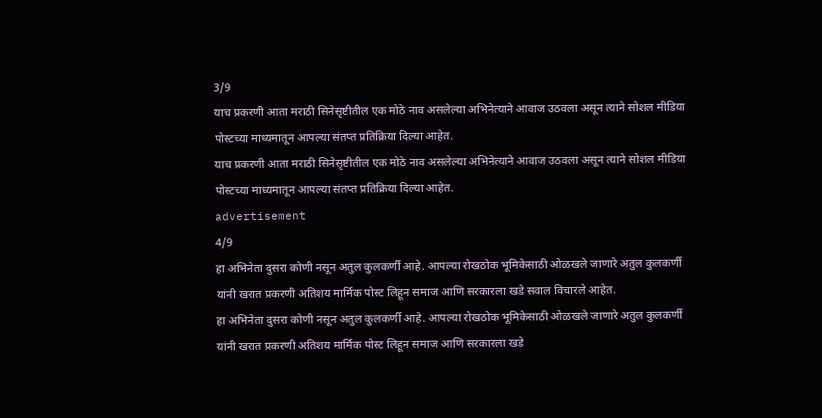3/9
याच प्रकरणी आता मराठी सिनेसृष्टीतील एक मोठे नाव असलेल्या अभिनेत्याने आवाज उठवला असून त्याने सोशल मीडिया पोस्टच्या माध्यमातून आपल्या संतप्त प्रतिक्रिया दिल्या आहेत.
याच प्रकरणी आता मराठी सिनेसृष्टीतील एक मोठे नाव असलेल्या अभिनेत्याने आवाज उठवला असून त्याने सोशल मीडिया पोस्टच्या माध्यमातून आपल्या संतप्त प्रतिक्रिया दिल्या आहेत.
advertisement
4/9
हा अभिनेता दुसरा कोणी नसून अतुल कुलकर्णी आहे. आपल्या रोखठोक भूमिकेसाठी ओळखले जाणारे अतुल कुलकर्णी यांनी खरात प्रकरणी अतिशय मार्मिक पोस्ट लिहून समाज आणि सरकारला खडे सवाल विचारले आहेत.
हा अभिनेता दुसरा कोणी नसून अतुल कुलकर्णी आहे. आपल्या रोखठोक भूमिकेसाठी ओळखले जाणारे अतुल कुलकर्णी यांनी खरात प्रकरणी अतिशय मार्मिक पोस्ट लिहून समाज आणि सरकारला खडे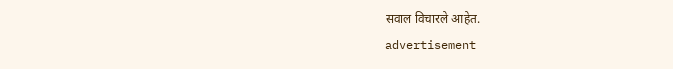सवाल विचारले आहेत.
advertisement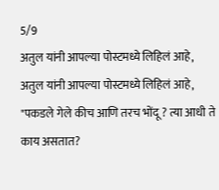5/9
अतुल यांनी आपल्या पोस्टमध्ये लिहिलं आहे,
अतुल यांनी आपल्या पोस्टमध्ये लिहिलं आहे, "पकडले गेले कीच आणि तरच भोंदू ? त्या आधी ते काय असतात?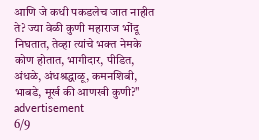आणि जे कधी पकडलेच जात नाहीत ते? ज्या वेळी कुणी महाराज भोंदू निघतात, तेव्हा त्यांचे भक्त नेमके कोण होतात, भागीदार, पीडित, अंधळे, अंधश्रद्धाळू, कमनशिबी, भाबडे, मूर्ख की आणखी कुणी?"
advertisement
6/9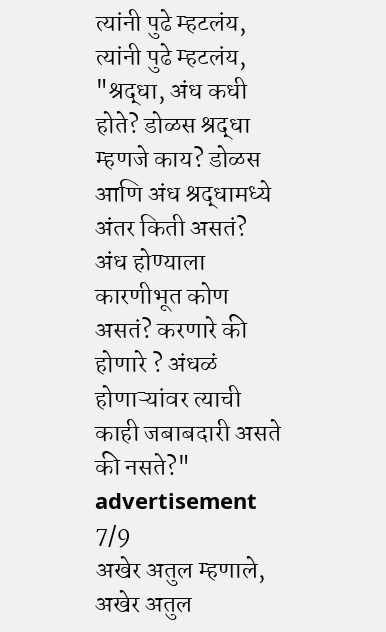त्यांनी पुढे म्हटलंय,
त्यांनी पुढे म्हटलंय, "श्रद्धा, अंध कधी होते? डोळस श्रद्धा म्हणजे काय? डोळस आणि अंध श्रद्धामध्ये अंतर किती असतं? अंध होण्याला कारणीभूत कोण असतं? करणारे की होणारे ? अंधळं होणाऱ्यांवर त्याची काही जबाबदारी असते की नसते?"
advertisement
7/9
अखेर अतुल म्हणाले,
अखेर अतुल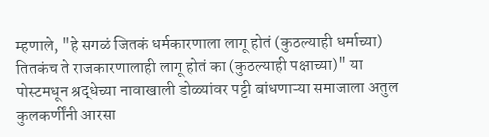म्हणाले, "हे सगळं जितकं धर्मकारणाला लागू होतं (कुठल्याही धर्माच्या) तितकंच ते राजकारणालाही लागू होतं का (कुठल्याही पक्षाच्या)" या पोस्टमधून श्रद्धेच्या नावाखाली डोळ्यांवर पट्टी बांधणाऱ्या समाजाला अतुल कुलकर्णींनी आरसा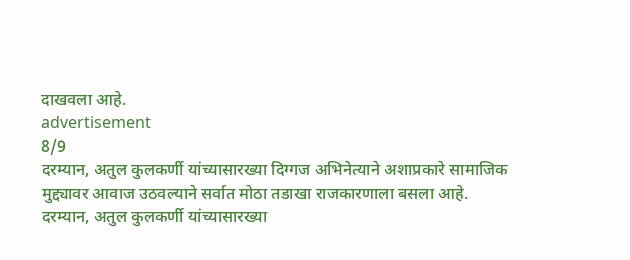दाखवला आहे.
advertisement
8/9
दरम्यान, अतुल कुलकर्णी यांच्यासारख्या दिग्गज अभिनेत्याने अशाप्रकारे सामाजिक मुद्द्यावर आवाज उठवल्याने सर्वात मोठा तडाखा राजकारणाला बसला आहे.
दरम्यान, अतुल कुलकर्णी यांच्यासारख्या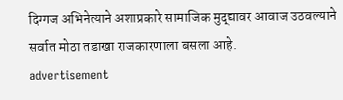दिग्गज अभिनेत्याने अशाप्रकारे सामाजिक मुद्द्यावर आवाज उठवल्याने सर्वात मोठा तडाखा राजकारणाला बसला आहे.
advertisement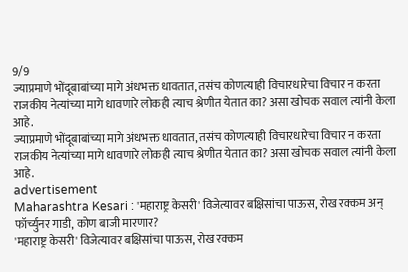9/9
ज्याप्रमाणे भोंदूबाबांच्या मागे अंधभक्त धावतात, तसंच कोणत्याही विचारधारेचा विचार न करता राजकीय नेत्यांच्या मागे धावणारे लोकही त्याच श्रेणीत येतात का? असा खोचक सवाल त्यांनी केला आहे.
ज्याप्रमाणे भोंदूबाबांच्या मागे अंधभक्त धावतात, तसंच कोणत्याही विचारधारेचा विचार न करता राजकीय नेत्यांच्या मागे धावणारे लोकही त्याच श्रेणीत येतात का? असा खोचक सवाल त्यांनी केला आहे.
advertisement
Maharashtra Kesari : 'महाराष्ट्र केसरी' विजेत्यावर बक्षिसांचा पाऊस, रोख रक्कम अन् फॉर्च्युनर गाडी, कोण बाजी मारणार?
'महाराष्ट्र केसरी' विजेत्यावर बक्षिसांचा पाऊस, रोख रक्कम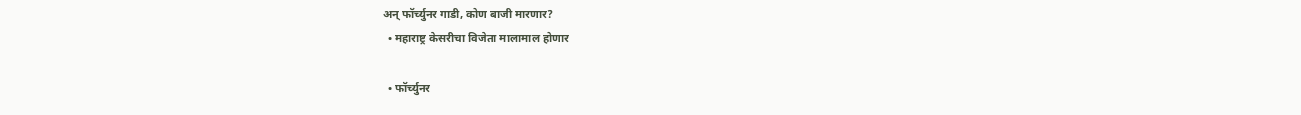अन् फॉर्च्युनर गाडी, कोण बाजी मारणार?
  • महाराष्ट्र केसरीचा विजेता मालामाल होणार

  • फॉर्च्युनर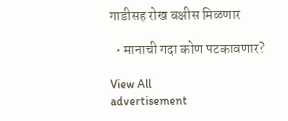गाडीसह रोख बक्षीस मिळणार

  • मानाची गदा कोण पटकावणार?

View All
advertisement